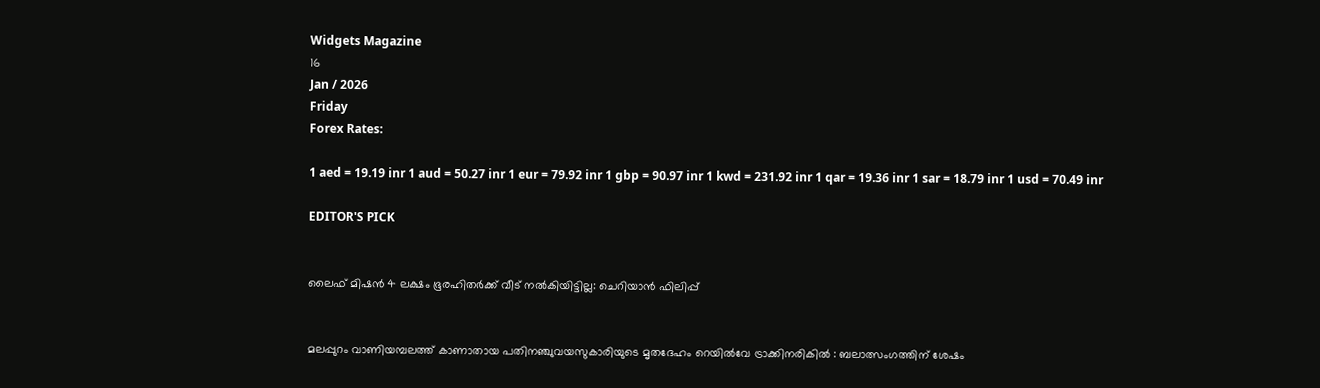Widgets Magazine
16
Jan / 2026
Friday
Forex Rates:

1 aed = 19.19 inr 1 aud = 50.27 inr 1 eur = 79.92 inr 1 gbp = 90.97 inr 1 kwd = 231.92 inr 1 qar = 19.36 inr 1 sar = 18.79 inr 1 usd = 70.49 inr

EDITOR'S PICK


ലൈഫ് മിഷൻ 4 ലക്ഷം ഭൂരഹിതർക്ക് വീട് നൽകിയിട്ടില്ല: ചെറിയാൻ ഫിലിപ്പ്


മലപ്പുറം വാണിയമ്പലത്ത് കാണാതായ പതിനഞ്ചുവയസുകാരിയുടെ മൃതദേഹം റെയില്‍വേ ട്രാക്കിനരികില്‍ : ബലാത്സംഗത്തിന് ശേഷം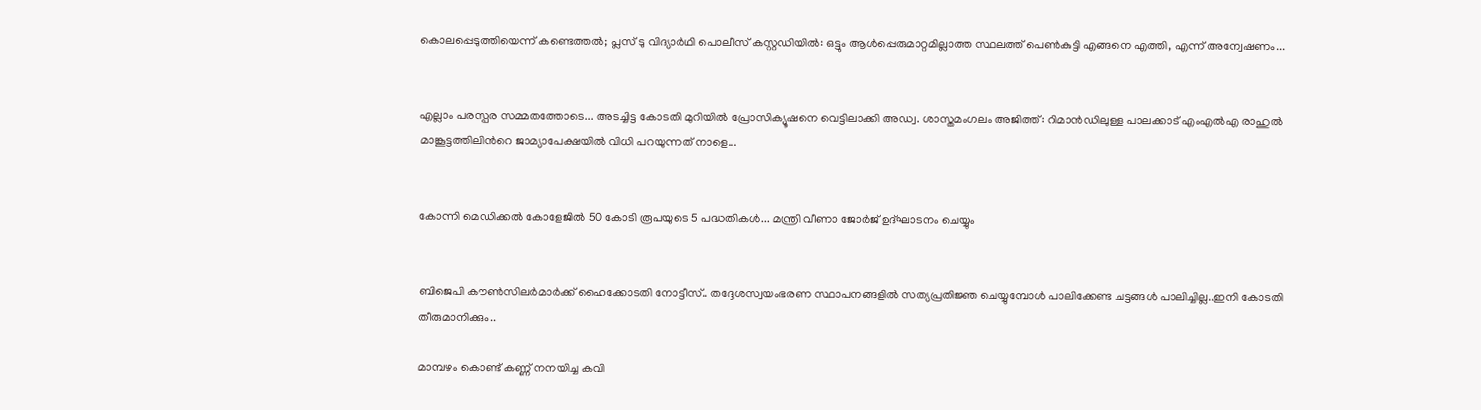കൊലപ്പെടുത്തിയെന്ന് കണ്ടെത്തൽ; പ്ലസ് ടു വിദ്യാര്‍ഥി പൊലീസ് കസ്റ്റഡിയിൽ: ഒട്ടും ആള്‍പ്പെരുമാറ്റമില്ലാത്ത സ്ഥലത്ത് പെണ്‍കുട്ടി എങ്ങനെ എത്തി, എന്ന് അന്വേഷണം...


എല്ലാം പരസ്പര സമ്മതത്തോടെ... അടച്ചിട്ട കോടതി മുറിയിൽ പ്രോസിക്യൂഷനെ വെട്ടിലാക്കി അഡ്വ. ശാസ്തമംഗലം അജിത്ത്: റിമാൻഡിലുള്ള പാലക്കാട് എംഎൽഎ രാഹുൽ മാങ്കൂട്ടത്തിലിന്‍റെ ജാമ്യാപേക്ഷയിൽ വിധി പറയുന്നത് നാളെ...


കോന്നി മെഡിക്കല്‍ കോളേജില്‍ 50 കോടി രൂപയുടെ 5 പദ്ധതികള്‍... മന്ത്രി വീണാ ജോര്‍ജ് ഉദ്ഘാടനം ചെയ്യും


ബിജെപി കൗൺസിലർമാർക്ക് ഹൈക്കോടതി നോട്ടീസ്.. തദ്ദേശസ്വയംഭരണ സ്ഥാപനങ്ങളിൽ സത്യപ്രതിജ്ഞ ചെയ്യുമ്പോൾ പാലിക്കേണ്ട ചട്ടങ്ങൾ പാലിച്ചില്ല..ഇനി കോടതി തീരുമാനിക്കും..

മാമ്പഴം കൊണ്ട്‌ കണ്ണ്‌ നനയിച്ച കവി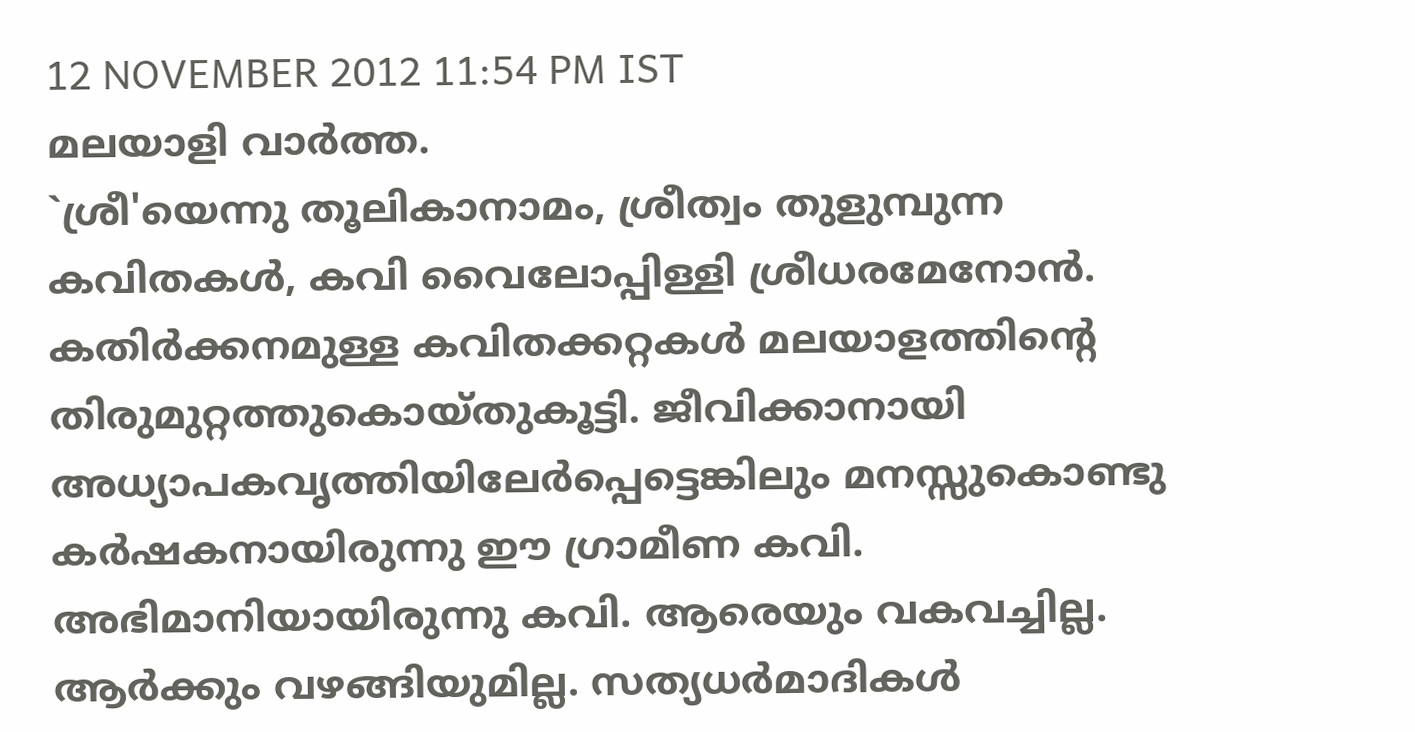12 NOVEMBER 2012 11:54 PM IST
മലയാളി വാര്‍ത്ത.
`ശ്രീ'യെന്നു തൂലികാനാമം, ശ്രീത്വം തുളുമ്പുന്ന കവിതകള്‍, കവി വൈലോപ്പിള്ളി ശ്രീധരമേനോന്‍. കതിര്‍ക്കനമുള്ള കവിതക്കറ്റകള്‍ മലയാളത്തിന്റെ തിരുമുറ്റത്തുകൊയ്‌തുകൂട്ടി. ജീവിക്കാനായി അധ്യാപകവൃത്തിയിലേര്‍പ്പെട്ടെങ്കിലും മനസ്സുകൊണ്ടു കര്‍ഷകനായിരുന്നു ഈ ഗ്രാമീണ കവി. അഭിമാനിയായിരുന്നു കവി. ആരെയും വകവച്ചില്ല. ആര്‍ക്കും വഴങ്ങിയുമില്ല. സത്യധര്‍മാദികള്‍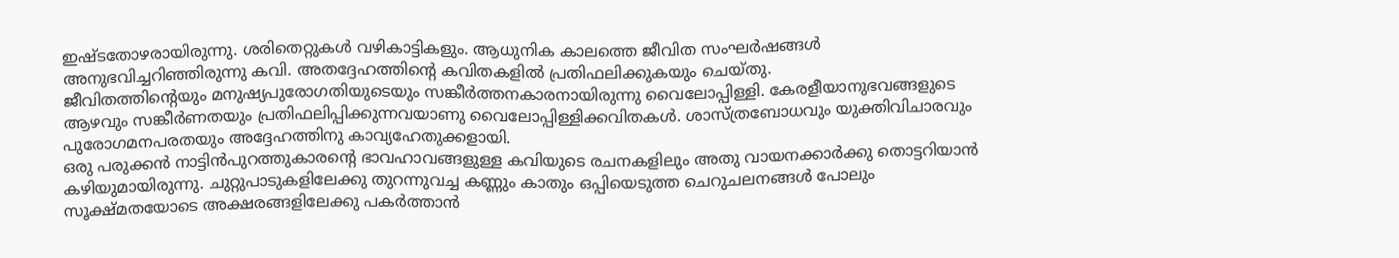ഇഷ്‌ടതോഴരായിരുന്നു. ശരിതെറ്റുകള്‍ വഴികാട്ടികളും. ആധുനിക കാലത്തെ ജീവിത സംഘര്‍ഷങ്ങള്‍ അനുഭവിച്ചറിഞ്ഞിരുന്നു കവി. അതദ്ദേഹത്തിന്റെ കവിതകളില്‍ പ്രതിഫലിക്കുകയും ചെയ്‌തു.
ജീവിതത്തിന്റെയും മനുഷ്യപുരോഗതിയുടെയും സങ്കീര്‍ത്തനകാരനായിരുന്നു വൈലോപ്പിള്ളി. കേരളീയാനുഭവങ്ങളുടെ ആഴവും സങ്കീര്‍ണതയും പ്രതിഫലിപ്പിക്കുന്നവയാണു വൈലോപ്പിള്ളിക്കവിതകള്‍. ശാസ്‌ത്രബോധവും യുക്തിവിചാരവും പുരോഗമനപരതയും അദ്ദേഹത്തിനു കാവ്യഹേതുക്കളായി.
ഒരു പരുക്കന്‍ നാട്ടിന്‍പുറത്തുകാരന്റെ ഭാവഹാവങ്ങളുള്ള കവിയുടെ രചനകളിലും അതു വായനക്കാര്‍ക്കു തൊട്ടറിയാന്‍ കഴിയുമായിരുന്നു. ചുറ്റുപാടുകളിലേക്കു തുറന്നുവച്ച കണ്ണും കാതും ഒപ്പിയെടുത്ത ചെറുചലനങ്ങള്‍ പോലും സൂക്ഷ്‌മതയോടെ അക്ഷരങ്ങളിലേക്കു പകര്‍ത്താന്‍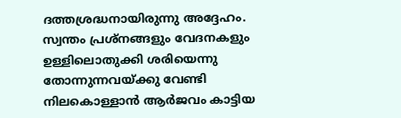ദത്തശ്രദ്ധനായിരുന്നു അദ്ദേഹം.
സ്വന്തം പ്രശ്‌നങ്ങളും വേദനകളും ഉള്ളിലൊതുക്കി ശരിയെന്നു തോന്നുന്നവയ്‌ക്കു വേണ്ടി നിലകൊള്ളാന്‍ ആര്‍ജവം കാട്ടിയ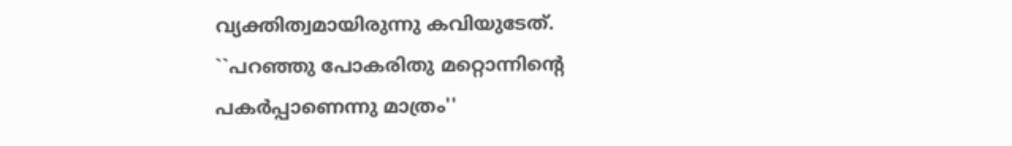വ്യക്തിത്വമായിരുന്നു കവിയുടേത്‌. ``പറഞ്ഞു പോകരിതു മറ്റൊന്നിന്റെ പകര്‍പ്പാണെന്നു മാത്രം''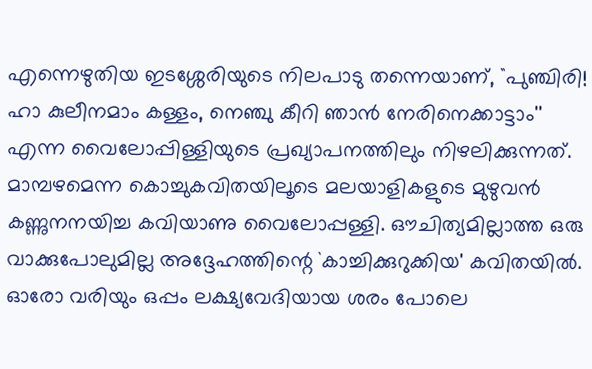എന്നെഴുതിയ ഇടശ്ശേരിയുടെ നിലപാടു തന്നെയാണ്‌, ``പുഞ്ചിരി! ഹാ കുലീനമാം കള്ളം, നെഞ്ചു കീറി ഞാന്‍ നേരിനെക്കാട്ടാം'' എന്ന വൈലോപ്പിള്ളിയുടെ പ്രഖ്യാപനത്തിലും നിഴലിക്കുന്നത്‌.
മാമ്പഴമെന്ന കൊച്ചുകവിതയിലൂടെ മലയാളികളുടെ മുഴുവന്‍ കണ്ണുനനയിച്ച കവിയാണു വൈലോപ്പള്ളി. ഔചിത്യമില്ലാത്ത ഒരു വാക്കുപോലുമില്ല അദ്ദേഹത്തിന്റെ `കാച്ചിക്കുറുക്കിയ' കവിതയില്‍.
ഓരോ വരിയും ഒപ്പം ലക്ഷ്യവേദിയായ ശരം പോലെ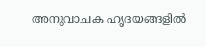അനുവാചക ഹൃദയങ്ങളില്‍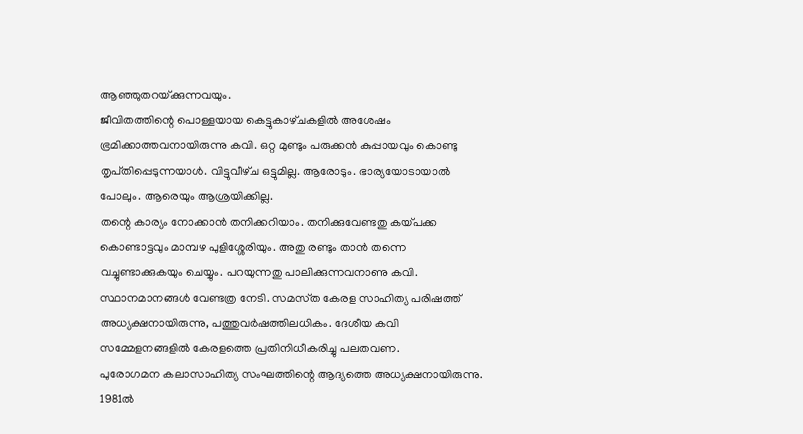ആഞ്ഞുതറയ്‌ക്കുന്നവയും.
ജീവിതത്തിന്റെ പൊള്ളയായ കെട്ടുകാഴ്‌ചകളില്‍ അശേഷം ഭ്രമിക്കാത്തവനായിരുന്നു കവി. ഒറ്റ മുണ്ടും പരുക്കന്‍ കുപ്പായവും കൊണ്ടു തൃപ്‌തിപ്പെടുന്നയാള്‍. വിട്ടുവീഴ്‌ച ഒട്ടുമില്ല. ആരോടും. ഭാര്യയോടായാല്‍ പോലും. ആരെയും ആശ്രയിക്കില്ല.
തന്റെ കാര്യം നോക്കാന്‍ തനിക്കറിയാം. തനിക്കുവേണ്ടതു കയ്‌പക്ക കൊണ്ടാട്ടവും മാമ്പഴ പുളിശ്ശേരിയും. അതു രണ്ടും താന്‍ തന്നെ വച്ചുണ്ടാക്കുകയും ചെയ്യും. പറയുന്നതു പാലിക്കുന്നവനാണു കവി.
സ്ഥാനമാനങ്ങള്‍ വേണ്ടത്ര നേടി. സമസ്‌ത കേരള സാഹിത്യ പരിഷത്ത്‌ അധ്യക്ഷനായിരുന്നു, പത്തുവര്‍ഷത്തിലധികം. ദേശീയ കവി സമ്മേളനങ്ങളില്‍ കേരളത്തെ പ്രതിനിധീകരിച്ചു പലതവണ.
പുരോഗമന കലാസാഹിത്യ സംഘത്തിന്റെ ആദ്യത്തെ അധ്യക്ഷനായിരുന്നു. 1981ല്‍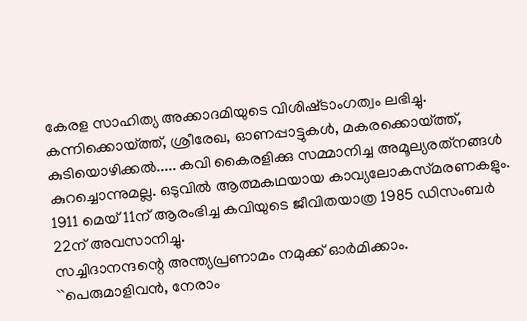കേരള സാഹിത്യ അക്കാദമിയുടെ വിശിഷ്‌ടാംഗത്വം ലഭിച്ചു.
കന്നിക്കൊയ്‌ത്ത്‌, ശ്രീരേഖ, ഓണപ്പാട്ടുകള്‍, മകരക്കൊയ്‌ത്ത്‌, കുടിയൊഴിക്കല്‍..... കവി കൈരളിക്കു സമ്മാനിച്ച അമൂല്യരത്‌നങ്ങള്‍ കുറച്ചൊന്നുമല്ല. ഒടുവില്‍ ആത്മകഥയായ കാവ്യലോകസ്‌മരണകളും.
1911 മെയ്‌ 11ന്‌ ആരംഭിച്ച കവിയുടെ ജീവിതയാത്ര 1985 ഡിസംബര്‍ 22ന്‌ അവസാനിച്ചു.
സച്ചിദാനന്ദന്റെ അന്ത്യപ്രണാമം നമുക്ക്‌ ഓര്‍മിക്കാം.
``പെരുമാളിവന്‍, നേരാം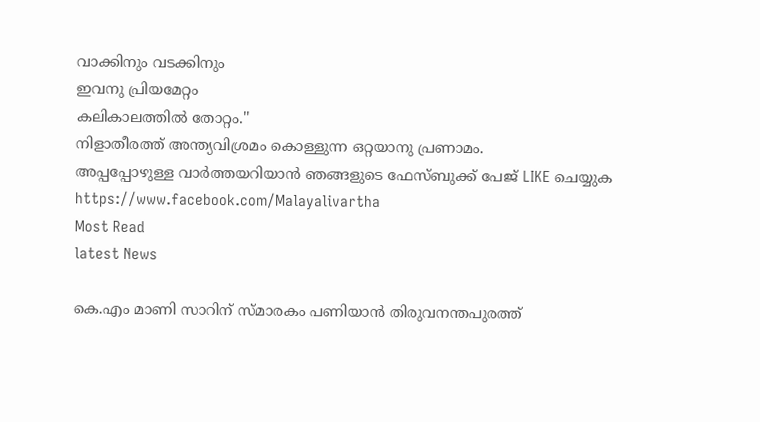വാക്കിനും വടക്കിനും
ഇവനു പ്രിയമേറ്റം
കലികാലത്തില്‍ തോറ്റം.''
നിളാതീരത്ത്‌ അന്ത്യവിശ്രമം കൊള്ളുന്ന ഒറ്റയാനു പ്രണാമം.
അപ്പപ്പോഴുള്ള വാര്‍ത്തയറിയാന്‍ ഞങ്ങളുടെ ഫേസ്‌ബുക്ക്‌ പേജ് LIKE ചെയ്യുക
https://www.facebook.com/Malayalivartha
Most Read
latest News

കെ.എം മാണി സാറിന് സ്മാരകം പണിയാന്‍ തിരുവനന്തപുരത്ത്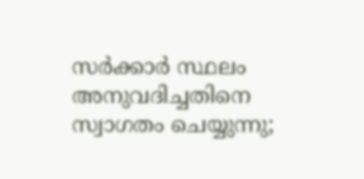സര്‍ക്കാര്‍ സ്ഥലം അനുവദിച്ചതിനെ സ്വാഗതം ചെയ്യുന്നു;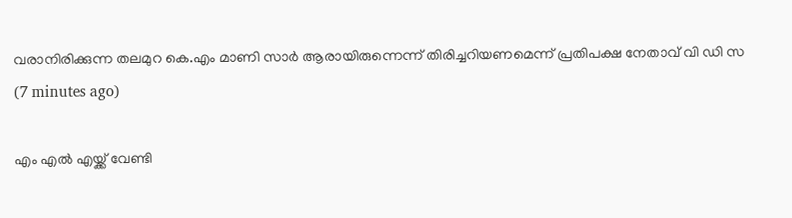വരാനിരിക്കുന്ന തലമുറ കെ.എം മാണി സാര്‍ ആരായിരുന്നെന്ന് തിരിച്ചറിയണമെന്ന് പ്രതിപക്ഷ നേതാവ് വി ഡി സ  (7 minutes ago)

എം എൽ എയ്ക്ക് വേണ്ടി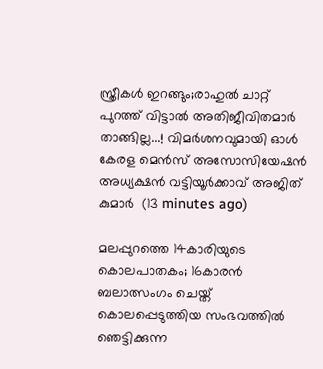സ്ത്രീകൾ ഇറങ്ങും;രാഹുൽ ചാറ്റ് പുറത്ത് വിട്ടാൽ അതിജീവിതമാർ താങ്ങില്ല...! വിമർശനവുമായി ഓൾ കേരള മെൻസ് അസോസിയേഷൻ അധ്യക്ഷൻ വട്ടിയൂർക്കാവ് അജിത് കുമാർ  (13 minutes ago)

മലപ്പുറത്തെ 14കാരിയുടെ കൊലപാതകം; 16കാരന്‍ ബലാത്സംഗം ചെയ്ത് കൊലപ്പെടുത്തിയ സംഭവത്തില്‍ ഞെട്ടിക്കുന്ന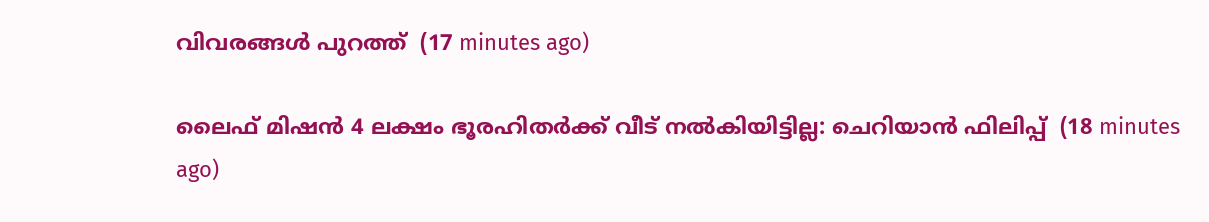വിവരങ്ങള്‍ പുറത്ത്  (17 minutes ago)

ലൈഫ് മിഷൻ 4 ലക്ഷം ഭൂരഹിതർക്ക് വീട് നൽകിയിട്ടില്ല: ചെറിയാൻ ഫിലിപ്പ്  (18 minutes ago)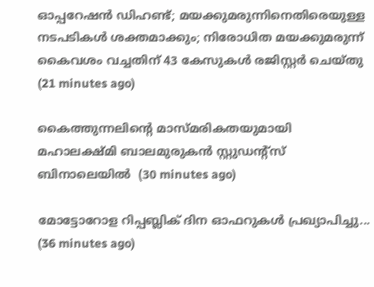ഓപ്പറേഷന്‍ ഡിഹണ്ട്; മയക്കുമരുന്നിനെതിരെയുള്ള നടപടികള്‍ ശക്തമാക്കും; നിരോധിത മയക്കുമരുന്ന് കൈവശം വച്ചതിന് 43 കേസുകള്‍ രജിസ്റ്റര്‍ ചെയ്തു  (21 minutes ago)

കൈത്തുന്നലിന്റെ മാസ്മരികതയുമായി മഹാലക്ഷ്മി ബാലമുരുകന്‍ സ്റ്റുഡന്റ്സ് ബിനാലെയില്‍  (30 minutes ago)

മോട്ടോറോള റിപ്പബ്ലിക് ദിന ഓഫറുകൾ പ്രഖ്യാപിച്ചു...  (36 minutes ago)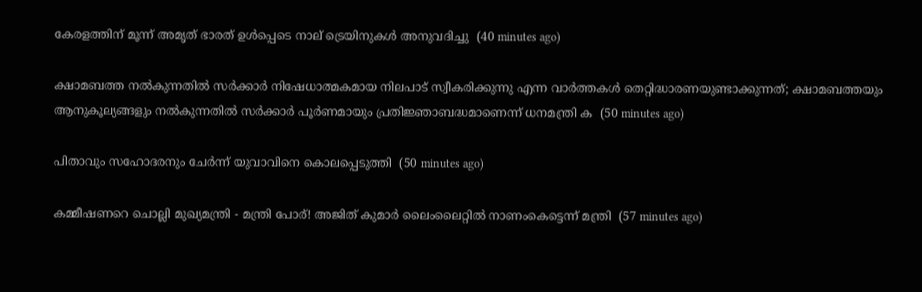കേരളത്തിന് മൂന്ന് അമൃത് ഭാരത് ഉള്‍പ്പെടെ നാല് ട്രെയിനുകള്‍ അനുവദിച്ചു  (40 minutes ago)

ക്ഷാമബത്ത നൽകുന്നതിൽ സർക്കാർ നിഷേധാത്മകമായ നിലപാട് സ്വീകരിക്കുന്നു എന്ന വാർത്തകൾ തെറ്റിദ്ധാരണയുണ്ടാക്കുന്നത്; ക്ഷാമബത്തയും ആനുകൂല്യങ്ങളും നൽകുന്നതിൽ സർക്കാർ പൂർണമായും പ്രതിജ്ഞാബദ്ധമാണെന്ന് ധനമന്ത്രി ക  (50 minutes ago)

പിതാവും സഹോദരനും ചേര്‍ന്ന് യുവാവിനെ കൊലപ്പെടുത്തി  (50 minutes ago)

കമ്മീഷണറെ ചൊല്ലി മുഖ്യമന്ത്രി - മന്ത്രി പോര്! അജിത് കുമാർ ലൈംലൈറ്റിൽ നാണംകെട്ടെന്ന് മന്ത്രി  (57 minutes ago)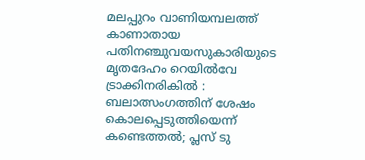മലപ്പുറം വാണിയമ്പലത്ത് കാണാതായ പതിനഞ്ചുവയസുകാരിയുടെ മൃതദേഹം റെയില്‍വേ ട്രാക്കിനരികില്‍ : ബലാത്സംഗത്തിന് ശേഷം കൊലപ്പെടുത്തിയെന്ന് കണ്ടെത്തൽ; പ്ലസ് ടു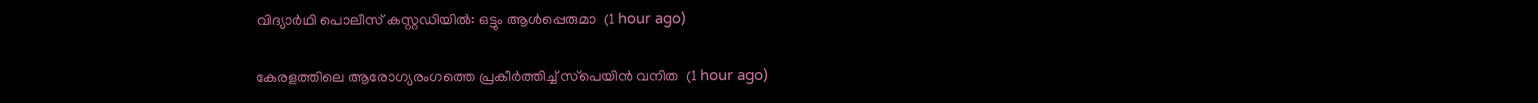വിദ്യാര്‍ഥി പൊലീസ് കസ്റ്റഡിയിൽ: ഒട്ടും ആള്‍പ്പെരുമാ  (1 hour ago)

കേരളത്തിലെ ആരോഗ്യരംഗത്തെ പ്രകീര്‍ത്തിച്ച് സ്‌പെയിന്‍ വനിത  (1 hour ago)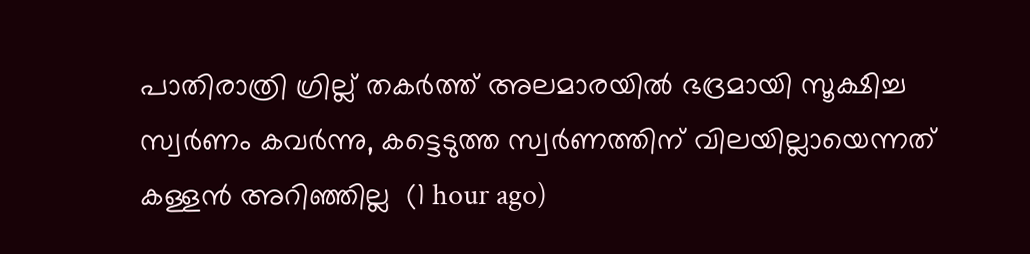പാതിരാത്രി ഗ്രില്ല് തകര്‍ത്ത് അലമാരയില്‍ ഭദ്രമായി സൂക്ഷിച്ച സ്വര്‍ണം കവര്‍ന്നു, കട്ടെടുത്ത സ്വര്‍ണത്തിന് വിലയില്ലായെന്നത് കള്ളന്‍ അറിഞ്ഞില്ല  (1 hour ago)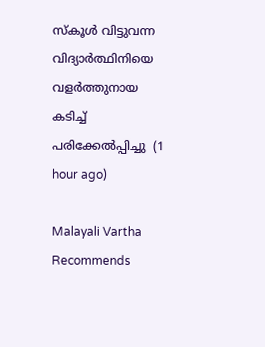സ്‌കൂള്‍ വിട്ടുവന്ന വിദ്യാര്‍ത്ഥിനിയെ വളര്‍ത്തുനായ കടിച്ച് പരിക്കേല്‍പ്പിച്ചു  (1 hour ago)

Malayali Vartha Recommends